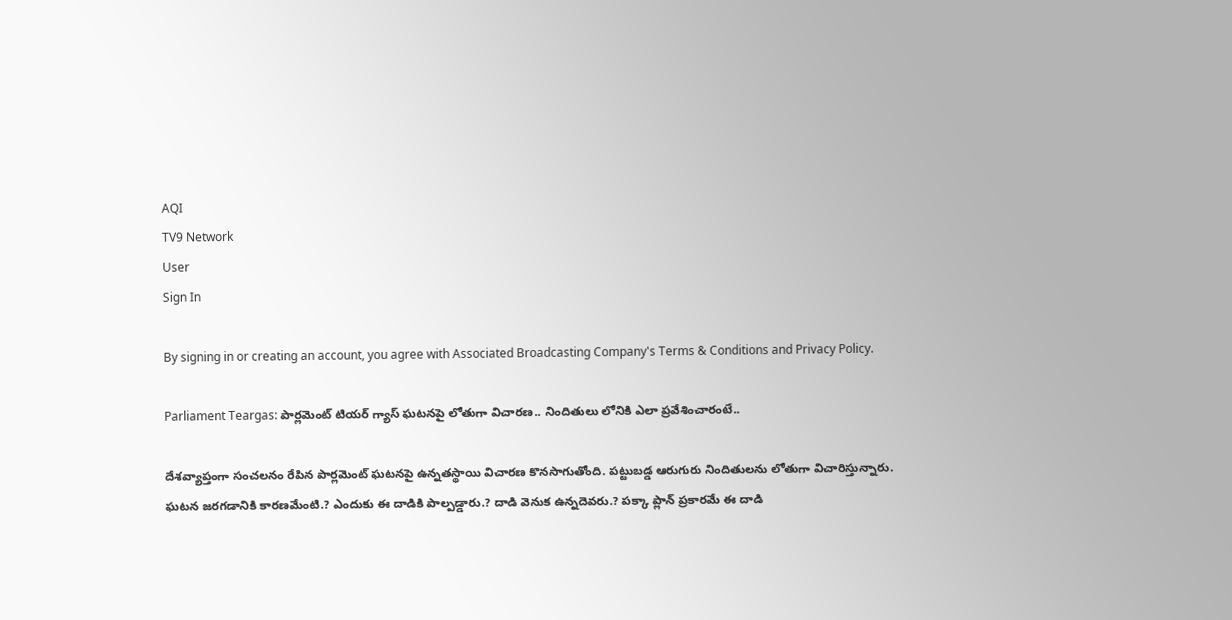AQI
TV9 Network
User
Sign In

By signing in or creating an account, you agree with Associated Broadcasting Company's Terms & Conditions and Privacy Policy.

Parliament Teargas: పార్లమెంట్ టియర్ గ్యాస్ ఘటనపై లోతుగా విచారణ.. నిందితులు లోనికి ఎలా ప్రవేశించారంటే..

దేశవ్యాప్తంగా సంచలనం రేపిన పార్లమెంట్ ఘటనపై ఉన్నతస్థాయి విచారణ కొనసాగుతోంది. పట్టుబడ్డ ఆరుగురు నిందితులను లోతుగా విచారిస్తున్నారు. ఘటన జరగడానికి కారణమేంటి.? ఎందుకు ఈ దాడికి పాల్పడ్డారు.? దాడి వెనుక ఉన్నదెవరు.? పక్కా ప్లాన్‌ ప్రకారమే ఈ దాడి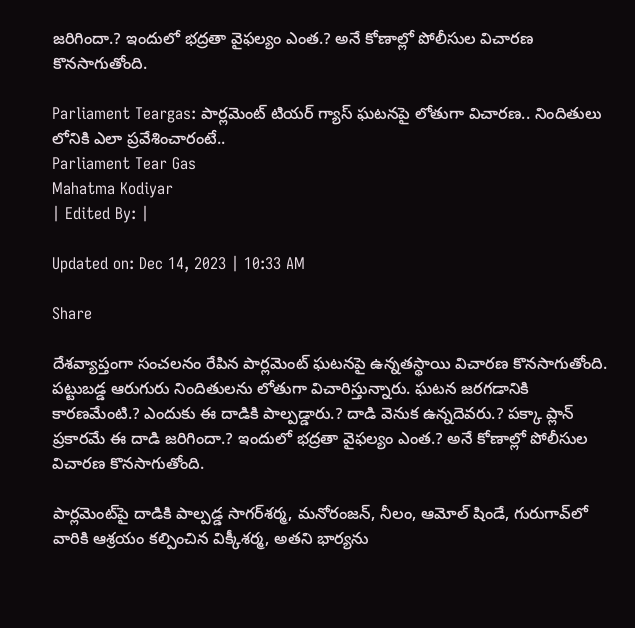జరిగిందా.? ఇందులో భద్రతా వైఫల్యం ఎంత.? అనే కోణాల్లో పోలీసుల విచారణ కొనసాగుతోంది.

Parliament Teargas: పార్లమెంట్ టియర్ గ్యాస్ ఘటనపై లోతుగా విచారణ.. నిందితులు లోనికి ఎలా ప్రవేశించారంటే..
Parliament Tear Gas
Mahatma Kodiyar
| Edited By: |

Updated on: Dec 14, 2023 | 10:33 AM

Share

దేశవ్యాప్తంగా సంచలనం రేపిన పార్లమెంట్ ఘటనపై ఉన్నతస్థాయి విచారణ కొనసాగుతోంది. పట్టుబడ్డ ఆరుగురు నిందితులను లోతుగా విచారిస్తున్నారు. ఘటన జరగడానికి కారణమేంటి.? ఎందుకు ఈ దాడికి పాల్పడ్డారు.? దాడి వెనుక ఉన్నదెవరు.? పక్కా ప్లాన్‌ ప్రకారమే ఈ దాడి జరిగిందా.? ఇందులో భద్రతా వైఫల్యం ఎంత.? అనే కోణాల్లో పోలీసుల విచారణ కొనసాగుతోంది.

పార్లమెంట్‌పై దాడికి పాల్పడ్డ సాగర్‌శర్మ, మనోరంజన్‌, నీలం, ఆమోల్‌ షిండే, గురుగావ్‌లో వారికి ఆశ్రయం కల్పించిన విక్కీశర్మ, అతని భార్యను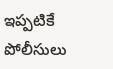ఇప్పటికే పోలీసులు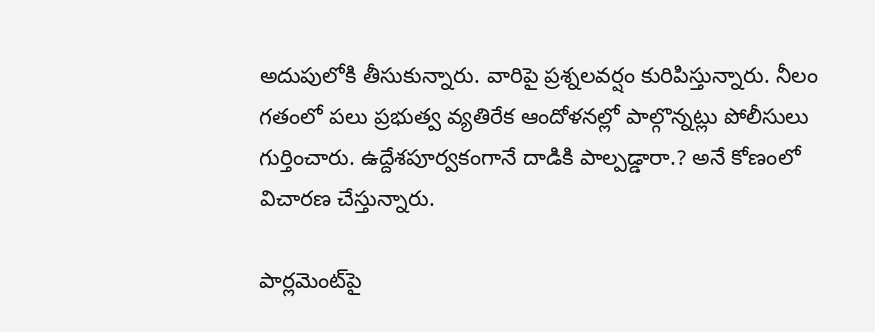అదుపులోకి తీసుకున్నారు. వారిపై ప్రశ్నలవర్షం కురిపిస్తున్నారు. నీలం గతంలో పలు ప్రభుత్వ వ్యతిరేక ఆందోళనల్లో పాల్గొన్నట్లు పోలీసులు గుర్తించారు. ఉద్దేశపూర్వకంగానే దాడికి పాల్పడ్డారా.? అనే కోణంలో విచారణ చేస్తున్నారు.

పార్లమెంట్‌పై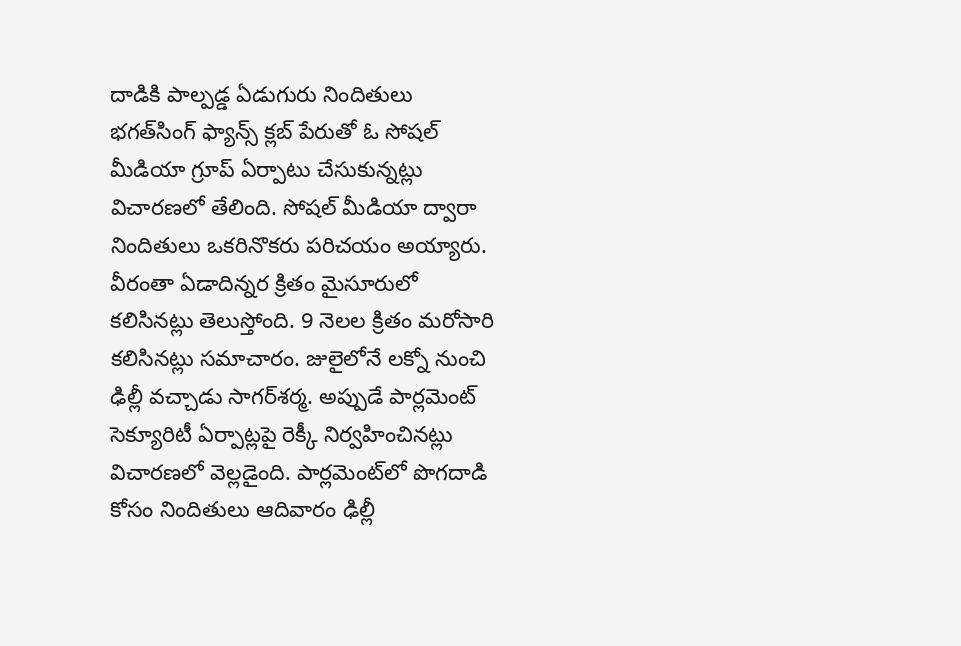దాడికి పాల్పడ్డ ఏడుగురు నిందితులు భగత్‌సింగ్‌ ఫ్యాన్స్‌ క్లబ్‌ పేరుతో ఓ సోషల్‌ మీడియా గ్రూప్‌ ఏర్పాటు చేసుకున్నట్లు విచారణలో తేలింది. సోషల్ మీడియా ద్వారా నిందితులు ఒకరినొకరు పరిచయం అయ్యారు. వీరంతా ఏడాదిన్నర క్రితం మైసూరులో కలిసినట్లు తెలుస్తోంది. 9 నెలల క్రితం మరోసారి కలిసినట్లు సమాచారం. జులైలోనే లక్నో నుంచి ఢిల్లీ వచ్చాడు సాగర్‌శర్మ. అప్పుడే పార్లమెంట్ సెక్యూరిటీ ఏర్పాట్లపై రెక్కీ నిర్వహించినట్లు విచారణలో వెల్లడైంది. పార్లమెంట్‌లో పొగదాడి కోసం నిందితులు ఆదివారం ఢిల్లీ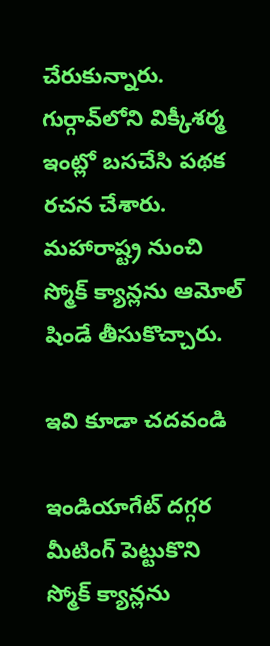చేరుకున్నారు. గుర్గావ్‌లోని విక్కీశర్మ ఇంట్లో బసచేసి పథక రచన చేశారు. మహారాష్ట్ర నుంచి స్మోక్‌ క్యాన్లను ఆమోల్‌ షిండే తీసుకొచ్చారు.

ఇవి కూడా చదవండి

ఇండియాగేట్‌ దగ్గర మీటింగ్‌ పెట్టుకొని స్మోక్‌ క్యాన్లను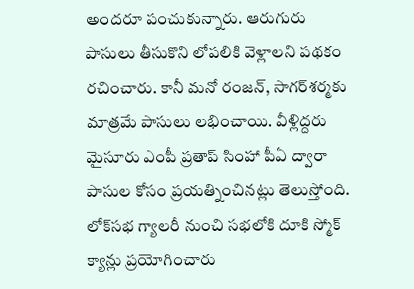అందరూ పంచుకున్నారు. ఆరుగురు పాసులు తీసుకొని లోపలికి వెళ్లాలని పథకం రచించారు. కానీ మనో రంజన్‌, సాగర్‌శర్మకు మాత్రమే పాసులు లభించాయి. వీళ్లిద్దరు మైసూరు ఎంపీ ప్రతాప్‌ సింహా పీఏ ద్వారా పాసుల కోసం ప్రయత్నించినట్లు తెలుస్తోంది. లోక్‌సభ గ్యాలరీ నుంచి సభలోకి దూకి స్మోక్‌ క్యాన్లు ప్రయోగించారు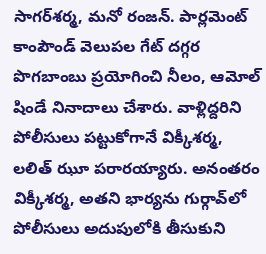సాగర్‌శర్మ, మనో రంజన్‌. పార్లమెంట్‌ కాంపౌండ్‌ వెలుపల గేట్‌ దగ్గర పొగబాంబు ప్రయోగించి నీలం, ఆమోల్‌ షిండే నినాదాలు చేశారు. వాళ్లిద్దరిని పోలీసులు పట్టుకోగానే విక్కీశర్మ, లలిత్‌ ఝూ పరారయ్యారు. అనంతరం విక్కీశర్మ, అతని భార్యను గుర్గావ్‌లో పోలీసులు అదుపులోకి తీసుకుని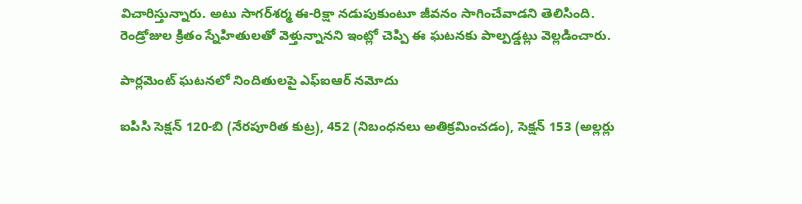విచారిస్తున్నారు. అటు సాగర్‌శర్మ ఈ-రిక్షా నడుపుకుంటూ జీవనం సాగించేవాడని తెలిసింది. రెండ్రోజుల క్రితం స్నేహితులతో వెళ్తున్నానని ఇంట్లో చెప్పి ఈ ఘటనకు పాల్పడ్డట్లు వెల్లడించారు.

పార్లమెంట్ ఘటనలో నిందితులపై ఎఫ్ఐఆర్ నమోదు

ఐపిసి సెక్షన్‌ 120-బి (నేరపూరిత కుట్ర), 452 (నిబంధనలు అతిక్రమించడం), సెక్షన్ 153 (అల్లర్లు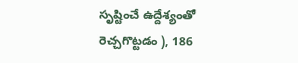సృష్టించే ఉద్దేశ్యంతో రెచ్చగొట్టడం ), 186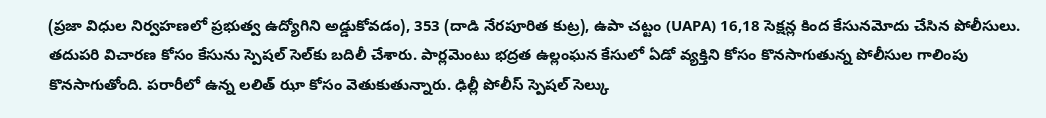(ప్రజా విధుల నిర్వహణలో ప్రభుత్వ ఉద్యోగిని అడ్డుకోవడం), 353 (దాడి నేరపూరిత కుట్ర), ఉపా చట్టం (UAPA) 16,18 సెక్షన్ల కింద కేసునమోదు చేసిన పోలీసులు. తదుపరి విచారణ కోసం కేసును స్పెషల్ సెల్‌కు బదిలీ చేశారు. పార్లమెంటు భద్రత ఉల్లంఘన కేసులో ఏడో వ్యక్తిని కోసం కొనసాగుతున్న పోలీసుల గాలింపు కొనసాగుతోంది. పరారీలో ఉన్న లలిత్ ఝా కోసం వెతుకుతున్నారు. ఢిల్లీ పోలీస్ స్పెషల్ సెల్కు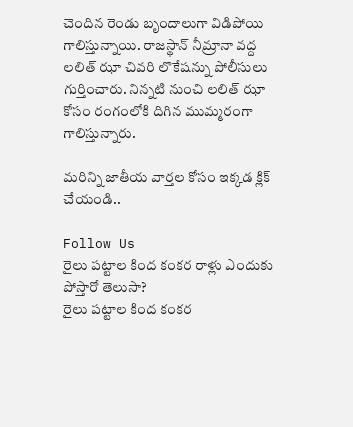చెందిన రెండు బృందాలుగా విడిపోయి గాలిస్తున్నాయి. రాజస్థాన్ నీమ్రానా వద్ద లలిత్ ఝా చివరి లొకేషన్ను పోలీసులు గుర్తించారు. నిన్నటి నుంచి లలిత్ ఝా కోసం రంగంలోకి దిగిన ముమ్మరంగా గాలిస్తున్నారు.

మరిన్ని జాతీయ వార్తల కోసం ఇక్కడ క్లిక్ చేయండి..

Follow Us
రైలు పట్టాల కింద కంకర రాళ్లు ఎందుకు పోస్తారో తెలుసా?
రైలు పట్టాల కింద కంకర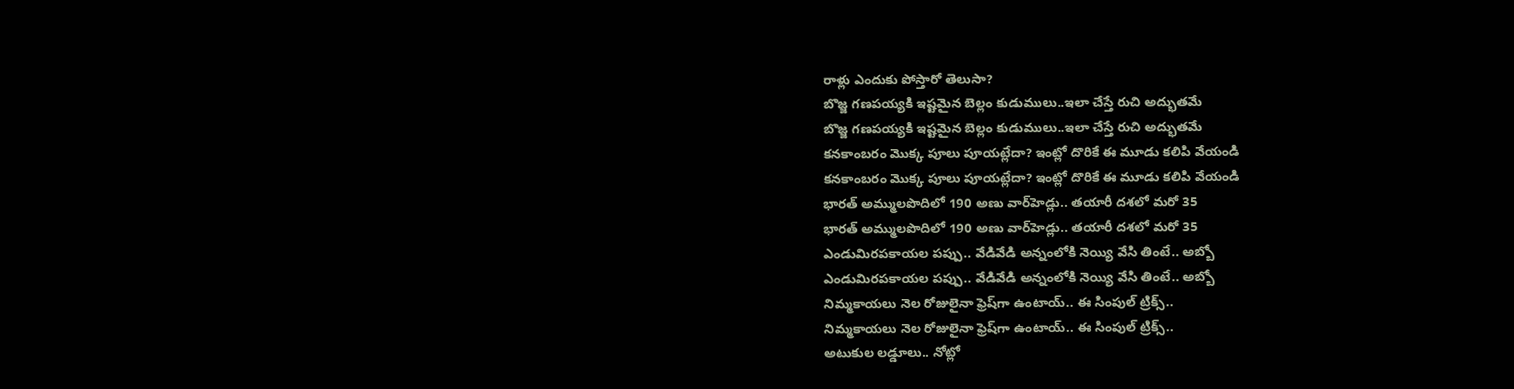రాళ్లు ఎందుకు పోస్తారో తెలుసా?
బొజ్జ గణపయ్యకి ఇష్టమైన బెల్లం కుడుములు..ఇలా చేస్తే రుచి అద్భుతమే
బొజ్జ గణపయ్యకి ఇష్టమైన బెల్లం కుడుములు..ఇలా చేస్తే రుచి అద్భుతమే
కనకాంబరం మొక్క పూలు పూయట్లేదా? ఇంట్లో దొరికే ఈ మూడు కలిపి వేయండి
కనకాంబరం మొక్క పూలు పూయట్లేదా? ఇంట్లో దొరికే ఈ మూడు కలిపి వేయండి
భారత్‌ అమ్ములపొదిలో 190 అణు వార్‌హెడ్లు.. తయారీ దశలో మరో 35
భారత్‌ అమ్ములపొదిలో 190 అణు వార్‌హెడ్లు.. తయారీ దశలో మరో 35
ఎండుమిరపకాయల పప్పు.. వేడివేడి అన్నంలోకి నెయ్యి వేసి తింటే.. అబ్బో
ఎండుమిరపకాయల పప్పు.. వేడివేడి అన్నంలోకి నెయ్యి వేసి తింటే.. అబ్బో
నిమ్మకాయలు నెల రోజులైనా ఫ్రెష్‌గా ఉంటాయ్.. ఈ సింపుల్ ట్రిక్స్..
నిమ్మకాయలు నెల రోజులైనా ఫ్రెష్‌గా ఉంటాయ్.. ఈ సింపుల్ ట్రిక్స్..
అటుకుల లడ్డూలు.. నోట్లో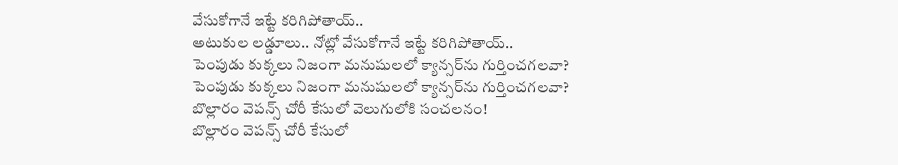వేసుకోగానే ఇట్టే కరిగిపోతాయ్..
అటుకుల లడ్డూలు.. నోట్లో వేసుకోగానే ఇట్టే కరిగిపోతాయ్..
పెంపుడు కుక్కలు నిజంగా మనుషులలో క్యాన్సర్‌ను గుర్తించగలవా?
పెంపుడు కుక్కలు నిజంగా మనుషులలో క్యాన్సర్‌ను గుర్తించగలవా?
బొల్లారం వెపన్స్ చోరీ కేసులో వెలుగులోకి సంచలనం!
బొల్లారం వెపన్స్ చోరీ కేసులో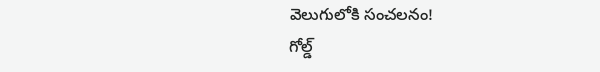వెలుగులోకి సంచలనం!
గోల్డ్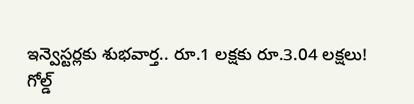ఇన్వెస్టర్లకు శుభవార్త.. రూ.1 లక్షకు రూ.3.04 లక్షలు!
గోల్డ్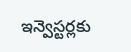ఇన్వెస్టర్లకు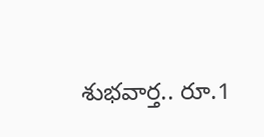శుభవార్త.. రూ.1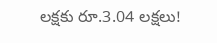లక్షకు రూ.3.04 లక్షలు!